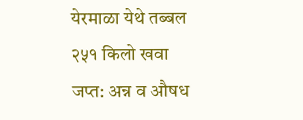येरमाळा येथे तब्बल २५१ किलो खवा जप्त: अन्न व औषध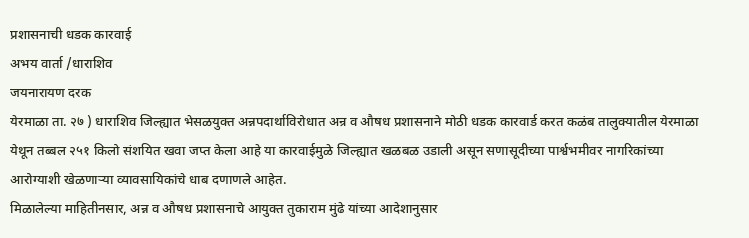प्रशासनाची धडक कारवाई
अभय वार्ता /धाराशिव
जयनारायण दरक
येरमाळा ता. २७ ) धाराशिव जिल्ह्यात भेसळयुक्त अन्नपदार्थाविरोधात अन्र व औषध प्रशासनाने मोठी धडक कारवार्ड करत कळंब तालुक्यातील येरमाळा येथून तब्बल २५१ किलो संशयित खवा जप्त केला आहे या कारवाईमुळे जिल्ह्यात खळबळ उडाली असून सणासूदीच्या पार्श्वभमीवर नागरिकांच्या आरोग्याशी खेळणाऱ्या व्यावसायिकांचे धाब दणाणले आहेत.
मिळालेल्या माहितीनसार, अन्न व औषध प्रशासनाचे आयुक्त तुकाराम मुंढे यांच्या आदेशानुसार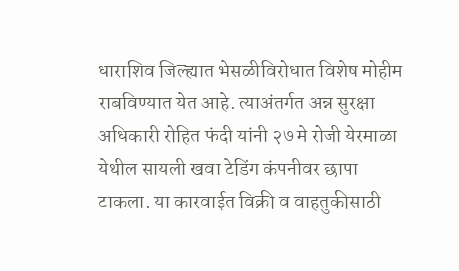धाराशिव जिल्ह्यात भेसळीविरोधात विशेष मोहीम राबविण्यात येत आहे. त्याअंतर्गत अन्न सुरक्षा अधिकारी रोहित फंदी यांनी २७ मे रोजी येरमाळा येथील सायली खवा टेडिंग कंपनीवर छापा टाकला. या कारवाईत विक्री व वाहतुकीसाठी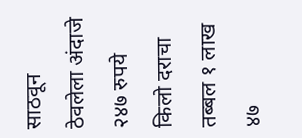साठवून ठेवलेला अंदाजे २४७ रुपये किलो दराचा तब्बल १ लाख ४७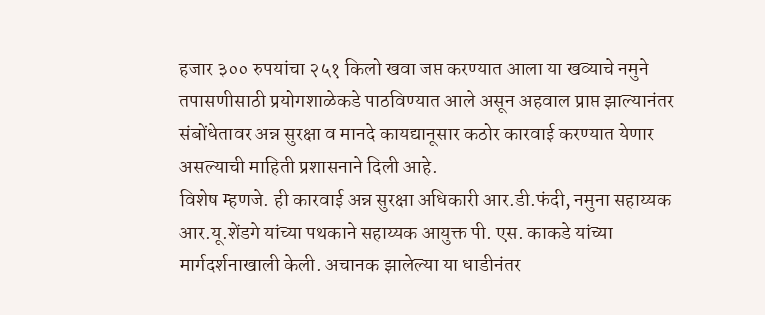हजार ३०० रुपयांचा २५१ किलो खवा जप्त करण्यात आला या खव्याचे नमुने तपासणीसाठी प्रयोगशाळेकडे पाठविण्यात आले असून अहवाल प्राप्त झाल्यानंतर संबोंधेतावर अन्न सुरक्षा व मानदे कायद्यानूसार कठोर कारवाई करण्यात येणार असल्याची माहिती प्रशासनाने दिली आहे.
विशेष म्हणजे. ही कारवाई अन्न सुरक्षा अधिकारी आर.डी.फंदी, नमुना सहाय्यक आर.यू.शेंडगे यांच्या पथकाने सहाय्यक आयुक्त पी. एस. काकडे यांच्या मार्गदर्शनाखाली केली. अचानक झालेल्या या धाडीनंतर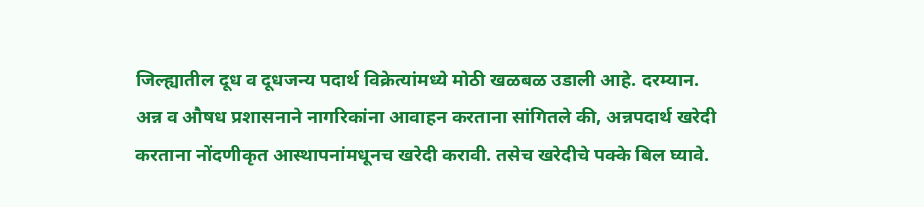जिल्ह्यातील दूध व दूधजन्य पदार्थ विक्रेत्यांमध्ये मोठी खळबळ उडाली आहे. दरम्यान. अन्न व औषध प्रशासनाने नागरिकांना आवाहन करताना सांगितले की, अन्नपदार्थ खरेदी करताना नोंदणीकृत आस्थापनांमधूनच खरेदी करावी. तसेच खरेदीचे पक्के बिल घ्यावे.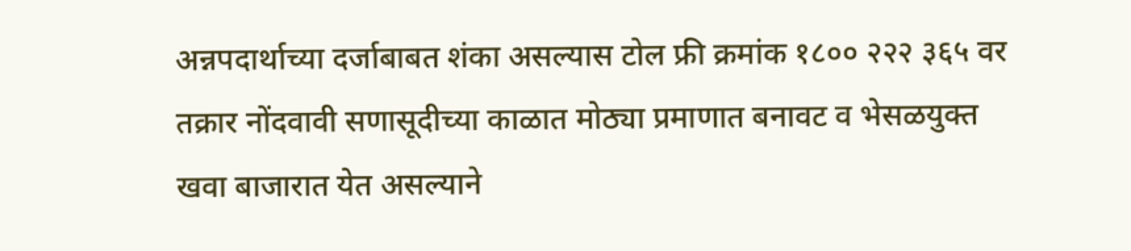अन्नपदार्थाच्या दर्जाबाबत शंका असल्यास टोल फ्री क्रमांक १८०० २२२ ३६५ वर तक्रार नोंदवावी सणासूदीच्या काळात मोठ्या प्रमाणात बनावट व भेसळयुक्त खवा बाजारात येत असल्याने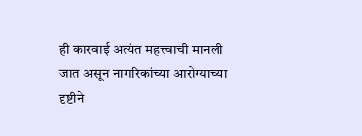ही कारवाई अत्यंत महत्त्वाची मानली जात असून नागरिकांच्या आरोग्याच्या दृष्टीने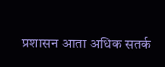प्रशासन आता अधिक सतर्क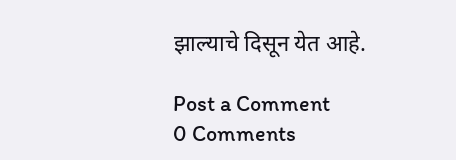झाल्याचे दिसून येत आहे.

Post a Comment
0 Comments